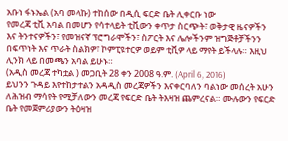አቡነ ፋኑኤል (አባ መላኩ) ተከሰው በዲሲ ፍርድ ቤት ሊቀርቡ ነው
የመረጃ ቲቪ አባል በመሆን የሳተላይት ቲቪውን ቀጥታ ስርጭት፣ ወቅታዊ ዜናዎችን እና ትንተናዎችን፣ የመዝናኛ ፕሮግራሞችን፣ ስፖርት እና ሌሎችንም ዝግጅቶቻችንን በፍጥነት እና ጥራት ስልክዎ፣ ኮምፒዩተርዎ ወይም ቲቪዎ ላይ ማየት ይችላሉ። እዚህ ሊንክ ላይ በመጫን አባል ይሁኑ።
(አዲስ መረጃ ተካቷል ) መጋቢት 28 ቀን 2008 ዓ.ም. (April 6, 2016)
ይህንን ጉዳይ እየተከታተልን አዳዲስ መረጃዎችን እናቀርባለን ባልነው መሰረት አሁን ለሕዝብ ማሳየት የሚቻለውን መረጃ የፍርድ ቤት ትእዛዝ ጨምረናል። ሙሉውን የፍርድ ቤት የመጀምሪያውን ትዕዛዝ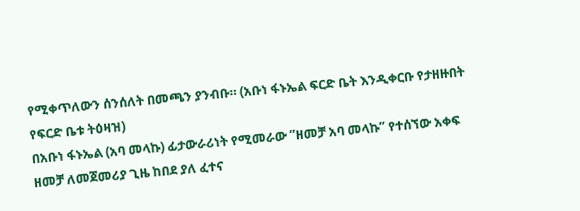የሚቀጥለውን ሰንሰለት በመጫን ያንብቡ። (አቡነ ፋኑኤል ፍርድ ቤት እንዲቀርቡ የታዘዙበት የፍርድ ቤቱ ትዕዛዝ)
በአቡነ ፋኑኤል (አባ መላኩ) ፊታውራሪነት የሚመራው ”ዘመቻ አባ መላኩ” የተሰኘው አቀፍ ዘመቻ ለመጀመሪያ ጊዜ ከበደ ያለ ፈተና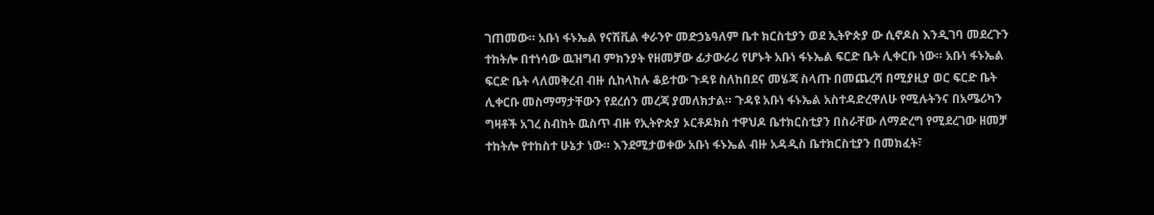ገጠመው። አቡነ ፋኑኤል የናሽቪል ቀራንዮ መድኃኔዓለም ቤተ ክርስቲያን ወደ ኢትዮጵያ ው ሲኖዶስ እንዲገባ መደረጉን ተከትሎ በተነሳው ዉዝግብ ምክንያት የዘመቻው ፊታውራሪ የሆኑት አቡነ ፋኑኤል ፍርድ ቤት ሊቀርቡ ነው። አቡነ ፋኑኤል ፍርድ ቤት ላለመቅረብ ብዙ ሲከላከሉ ቆይተው ጉዳዩ ስለከበደና መሄጃ ስላጡ በመጨረሻ በሚያዚያ ወር ፍርድ ቤት ሊቀርቡ መስማማታቸውን የደረሰን መረጃ ያመለክታል። ጉዳዩ አቡነ ፋኑኤል አስተዳድረዋለሁ የሚሉትንና በአሜሪካን ግዛቶች አገረ ስብከት ዉስጥ ብዙ የኢትዮጵያ ኦርቶዶክስ ተዋህዶ ቤተክርስቲያን በስራቸው ለማድረግ የሚደረገው ዘመቻ ተከትሎ የተከስተ ሁኔታ ነው። እንደሚታወቀው አቡነ ፋኑኤል ብዙ አዳዲስ ቤተክርስቲያን በመክፈት፣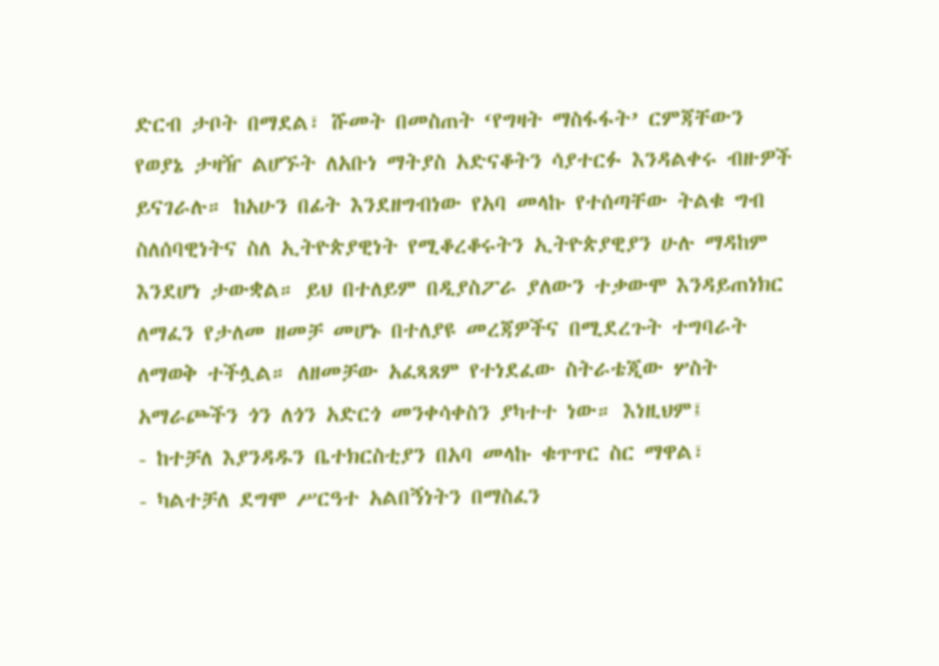ድርብ ታቦት በማደል፣ ሹመት በመስጠት ‘የግዛት ማስፋፋት’ ርምጃቸውን የወያኔ ታዛዥ ልሆኙት ለአቡነ ማትያስ አድናቆትን ሳያተርፉ እንዳልቀሩ ብዙዎች ይናገራሉ። ከአሁን በፊት እንደዘግብነው የአባ መላኩ የተሰጣቸው ትልቁ ግብ ስለሰባዊነትና ስለ ኢትዮጵያዊነት የሚቆረቆሩትን ኢትዮጵያዊያን ሁሉ ማዳከም እንደሆነ ታውቋል። ይህ በተለይም በዲያስፖራ ያለውን ተቃውሞ እንዳይጠነክር ለማፈን የታለመ ዘመቻ መሆኑ በተለያዩ መረጃዎችና በሚደረጉት ተግባራት ለማወቅ ተችሏል። ለዘመቻው አፈጻጸም የተነደፈው ስትራቴጂው ሦስት አማራጮችን ጎን ለጎን አድርጎ መንቀሳቀስን ያካተተ ነው። እነዚህም፤
- ከተቻለ እያንዳዱን ቤተክርስቲያን በአባ መላኩ ቁጥጥር ስር ማዋል፣
- ካልተቻለ ደግሞ ሥርዓተ አልበኝነትን በማስፈን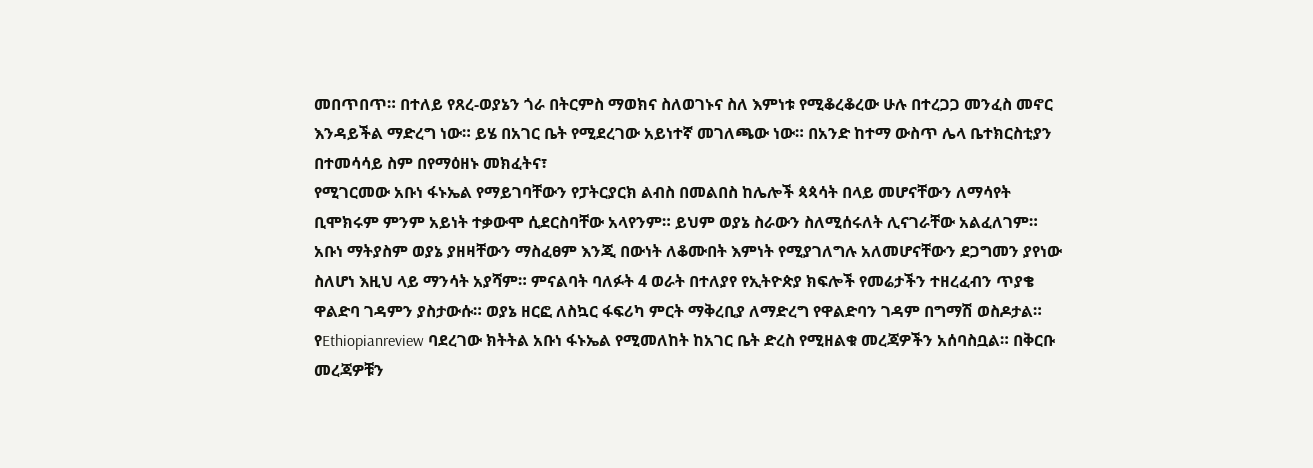መበጥበጥ። በተለይ የጸረ-ወያኔን ጎራ በትርምስ ማወክና ስለወገኑና ስለ እምነቱ የሚቆረቆረው ሁሉ በተረጋጋ መንፈስ መኖር እንዳይችል ማድረግ ነው። ይሄ በአገር ቤት የሚደረገው አይነተኛ መገለጫው ነው። በአንድ ከተማ ውስጥ ሌላ ቤተክርስቲያን በተመሳሳይ ስም በየማዕዘኑ መክፈትና፣
የሚገርመው አቡነ ፋኑኤል የማይገባቸውን የፓትርያርክ ልብስ በመልበስ ከሌሎች ጳጳሳት በላይ መሆናቸውን ለማሳየት ቢሞክሩም ምንም አይነት ተቃውሞ ሲደርስባቸው አላየንም። ይህም ወያኔ ስራውን ስለሚሰሩለት ሊናገራቸው አልፈለገም። አቡነ ማትያስም ወያኔ ያዘዛቸውን ማስፈፀም እንጂ በውነት ለቆሙበት እምነት የሚያገለግሉ አለመሆናቸውን ደጋግመን ያየነው ስለሆነ እዚህ ላይ ማንሳት አያሻም። ምናልባት ባለፉት 4 ወራት በተለያየ የኢትዮጵያ ክፍሎች የመሬታችን ተዘረፈብን ጥያቄ ዋልድባ ገዳምን ያስታውሱ። ወያኔ ዘርፎ ለስኳር ፋፍሪካ ምርት ማቅረቢያ ለማድረግ የዋልድባን ገዳም በግማሽ ወስዶታል።
የEthiopianreview ባደረገው ክትትል አቡነ ፋኑኤል የሚመለከት ከአገር ቤት ድረስ የሚዘልቁ መረጃዎችን አሰባስቧል። በቅርቡ መረጃዎቹን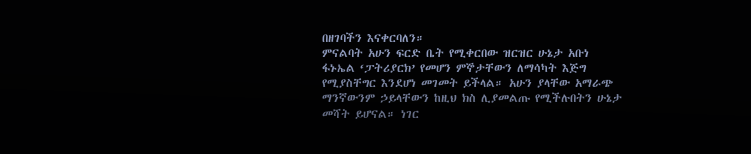በዘገባችን እናቀርባለን።
ምናልባት አሁን ፍርድ ቤት የሚቀርበው ዝርዝር ሁኔታ አቡነ ፋኑኤል ‘ፓትሪያርክ’ የመሆን ምኞታቸውን ለማሳካት እጅግ የሚያስቸግር እንደሆነ መገመት ይችላል። አሁን ያላቸው አማራጭ ማንኛውንም ኃይላቸውን ከዚህ ክስ ሊያመልጡ የሚችሉበትን ሁኔታ መሻት ይሆናል። ነገር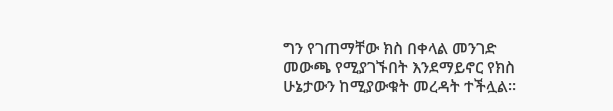ግን የገጠማቸው ክስ በቀላል መንገድ መውጫ የሚያገኙበት እንደማይኖር የክስ ሁኔታውን ከሚያውቁት መረዳት ተችሏል።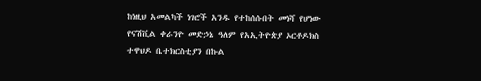ከነዚህ አመልካች ነገሮች አንዱ የተከሰሱበት መነሻ የሆነው የናሽቪል ቀራንዮ መድኃኔ ዓለም የአኢትዮጵያ ኦርቶዶክስ ተዋህዶ ቤተክርስቲያን በኩል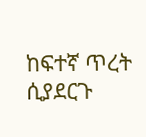ከፍተኛ ጥረት ሲያደርጉ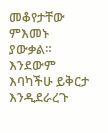መቆየታቸው ምእመኑ ያውቃል። እንደውም እባካችሁ ይቅርታ እንዲደራረጉ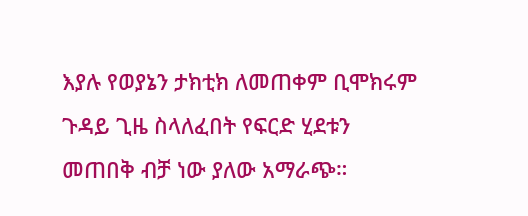እያሉ የወያኔን ታክቲክ ለመጠቀም ቢሞክሩም ጉዳይ ጊዜ ስላለፈበት የፍርድ ሂደቱን መጠበቅ ብቻ ነው ያለው አማራጭ።